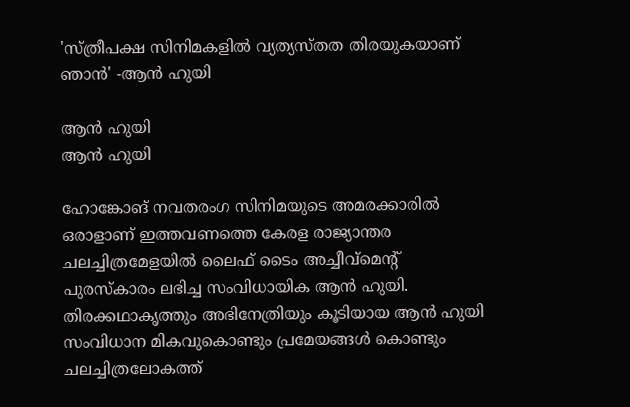'സ്ത്രീപക്ഷ സിനിമകളില്‍ വ്യത്യസ്തത തിരയുകയാണ് ഞാന്‍' -ആന്‍ ഹുയി

ആന്‍ ഹുയി
ആന്‍ ഹുയി

ഹോങ്കോങ് നവതരംഗ സിനിമയുടെ അമരക്കാരില്‍ ഒരാളാണ് ഇത്തവണത്തെ കേരള രാജ്യാന്തര ചലച്ചിത്രമേളയില്‍ ലൈഫ് ടൈം അച്ചീവ്‌മെന്റ് പുരസ്‌കാരം ലഭിച്ച സംവിധായിക ആന്‍ ഹുയി. തിരക്കഥാകൃത്തും അഭിനേത്രിയും കൂടിയായ ആന്‍ ഹുയി സംവിധാന മികവുകൊണ്ടും പ്രമേയങ്ങള്‍ കൊണ്ടും ചലച്ചിത്രലോകത്ത്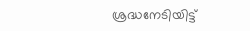ശ്രദ്ധനേടിയിട്ട്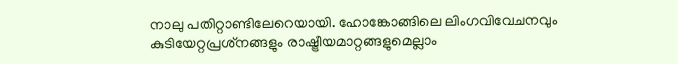നാലു പതിറ്റാണ്ടിലേറെയായി. ഹോങ്കോങ്ങിലെ ലിംഗവിവേചനവും കുടിയേറ്റപ്രശ്‌നങ്ങളും രാഷ്ട്രീയമാറ്റങ്ങളുമെല്ലാം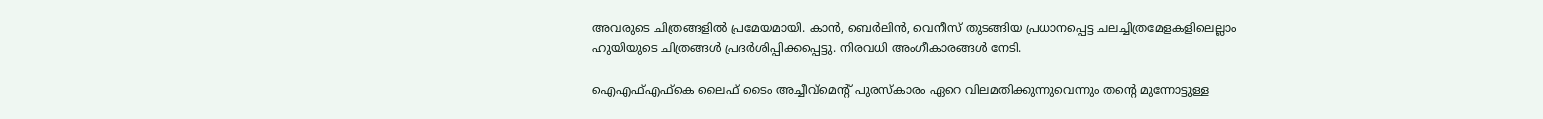അവരുടെ ചിത്രങ്ങളില്‍ പ്രമേയമായി. കാന്‍, ബെര്‍ലിന്‍, വെനീസ് തുടങ്ങിയ പ്രധാനപ്പെട്ട ചലച്ചിത്രമേളകളിലെല്ലാം ഹുയിയുടെ ചിത്രങ്ങള്‍ പ്രദര്‍ശിപ്പിക്കപ്പെട്ടു. നിരവധി അംഗീകാരങ്ങള്‍ നേടി.

ഐഎഫ്എഫ്‌കെ ലൈഫ് ടൈം അച്ചീവ്‌മെന്റ് പുരസ്‌കാരം ഏറെ വിലമതിക്കുന്നുവെന്നും തന്റെ മുന്നോട്ടുള്ള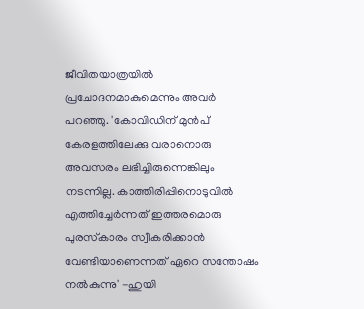ജീവിതയാത്രയില്‍ പ്രചോദനമാകുമെന്നും അവര്‍ പറഞ്ഞു. 'കോവിഡിന് മുന്‍പ് കേരളത്തിലേക്കു വരാനൊരു അവസരം ലഭിച്ചിരുന്നെങ്കിലും നടന്നില്ല. കാത്തിരിപ്പിനൊടുവില്‍ എത്തിച്ചേര്‍ന്നത് ഇത്തരമൊരു പുരസ്‌കാരം സ്വീകരിക്കാന്‍ വേണ്ടിയാണെന്നത് ഏറെ സന്തോഷം നല്‍കുന്നു' -ഹുയി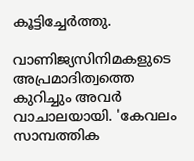കൂട്ടിച്ചേര്‍ത്തു.

വാണിജ്യസിനിമകളുടെ അപ്രമാദിത്വത്തെ കുറിച്ചും അവര്‍ വാചാലയായി. 'കേവലം സാമ്പത്തിക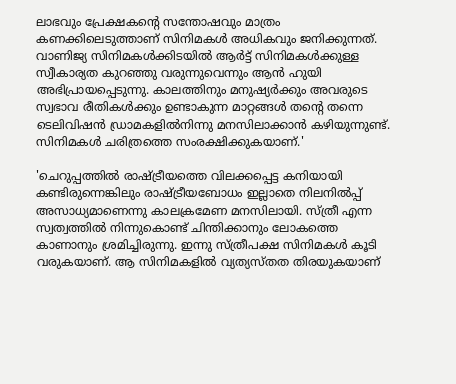ലാഭവും പ്രേക്ഷകന്റെ സന്തോഷവും മാത്രം കണക്കിലെടുത്താണ് സിനിമകള്‍ അധികവും ജനിക്കുന്നത്. വാണിജ്യ സിനിമകള്‍ക്കിടയില്‍ ആര്‍ട്ട് സിനിമകള്‍ക്കുള്ള സ്വീകാര്യത കുറഞ്ഞു വരുന്നുവെന്നും ആന്‍ ഹുയി അഭിപ്രായപ്പെടുന്നു. കാലത്തിനും മനുഷ്യര്‍ക്കും അവരുടെ സ്വഭാവ രീതികള്‍ക്കും ഉണ്ടാകുന്ന മാറ്റങ്ങള്‍ തന്റെ തന്നെ ടെലിവിഷന്‍ ഡ്രാമകളില്‍നിന്നു മനസിലാക്കാന്‍ കഴിയുന്നുണ്ട്. സിനിമകള്‍ ചരിത്രത്തെ സംരക്ഷിക്കുകയാണ്.'

'ചെറുപ്പത്തില്‍ രാഷ്ട്രീയത്തെ വിലക്കപ്പെട്ട കനിയായി കണ്ടിരുന്നെങ്കിലും രാഷ്ട്രീയബോധം ഇല്ലാതെ നിലനില്‍പ്പ് അസാധ്യമാണെന്നു കാലക്രമേണ മനസിലായി. സ്ത്രീ എന്ന സ്വത്വത്തില്‍ നിന്നുകൊണ്ട് ചിന്തിക്കാനും ലോകത്തെ കാണാനും ശ്രമിച്ചിരുന്നു. ഇന്നു സ്ത്രീപക്ഷ സിനിമകള്‍ കൂടി വരുകയാണ്. ആ സിനിമകളില്‍ വ്യത്യസ്തത തിരയുകയാണ്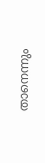താനെന്നും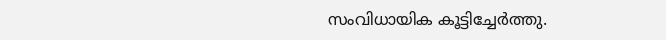സംവിധായിക കൂട്ടിച്ചേര്‍ത്തു.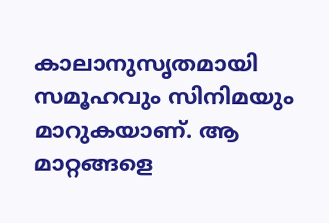കാലാനുസൃതമായി സമൂഹവും സിനിമയും മാറുകയാണ്. ആ മാറ്റങ്ങളെ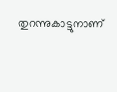തുറന്നുകാട്ടുനാണ്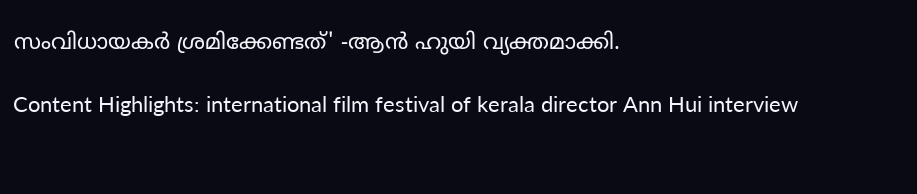സംവിധായകര്‍ ശ്രമിക്കേണ്ടത്' -ആന്‍ ഹുയി വ്യക്തമാക്കി.

Content Highlights: international film festival of kerala director Ann Hui interview